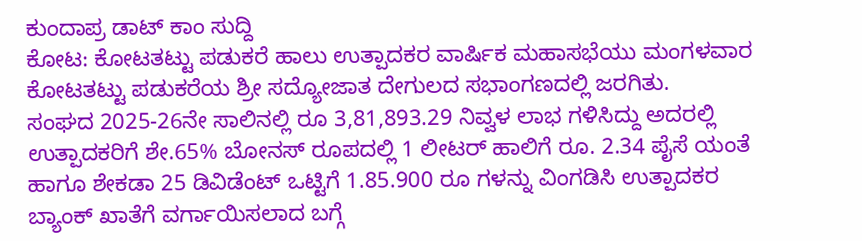ಕುಂದಾಪ್ರ ಡಾಟ್ ಕಾಂ ಸುದ್ದಿ
ಕೋಟ: ಕೋಟತಟ್ಟು ಪಡುಕರೆ ಹಾಲು ಉತ್ಪಾದಕರ ವಾರ್ಷಿಕ ಮಹಾಸಭೆಯು ಮಂಗಳವಾರ ಕೋಟತಟ್ಟು ಪಡುಕರೆಯ ಶ್ರೀ ಸದ್ಯೋಜಾತ ದೇಗುಲದ ಸಭಾಂಗಣದಲ್ಲಿ ಜರಗಿತು.
ಸಂಘದ 2025-26ನೇ ಸಾಲಿನಲ್ಲಿ ರೂ 3,81,893.29 ನಿವ್ವಳ ಲಾಭ ಗಳಿಸಿದ್ದು ಅದರಲ್ಲಿ ಉತ್ಪಾದಕರಿಗೆ ಶೇ.65% ಬೋನಸ್ ರೂಪದಲ್ಲಿ 1 ಲೀಟರ್ ಹಾಲಿಗೆ ರೂ. 2.34 ಪೈಸೆ ಯಂತೆ ಹಾಗೂ ಶೇಕಡಾ 25 ಡಿವಿಡೆಂಟ್ ಒಟ್ಟಿಗೆ 1.85.900 ರೂ ಗಳನ್ನು ವಿಂಗಡಿಸಿ ಉತ್ಪಾದಕರ ಬ್ಯಾಂಕ್ ಖಾತೆಗೆ ವರ್ಗಾಯಿಸಲಾದ ಬಗ್ಗೆ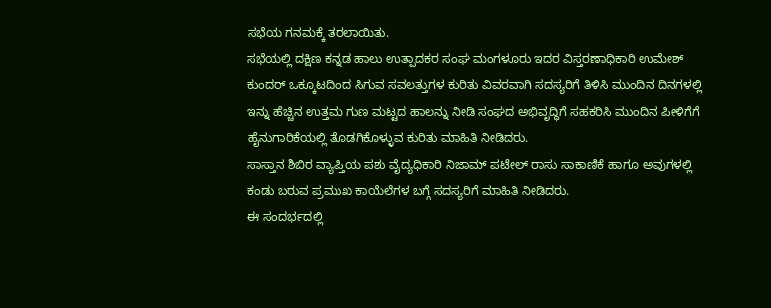ಸಭೆಯ ಗನಮಕ್ಕೆ ತರಲಾಯಿತು.
ಸಭೆಯಲ್ಲಿ ದಕ್ಷಿಣ ಕನ್ನಡ ಹಾಲು ಉತ್ಪಾದಕರ ಸಂಘ ಮಂಗಳೂರು ಇದರ ವಿಸ್ತರಣಾಧಿಕಾರಿ ಉಮೇಶ್ ಕುಂದರ್ ಒಕ್ಕೂಟದಿಂದ ಸಿಗುವ ಸವಲತ್ತುಗಳ ಕುರಿತು ವಿವರವಾಗಿ ಸದಸ್ಯರಿಗೆ ತಿಳಿಸಿ ಮುಂದಿನ ದಿನಗಳಲ್ಲಿ ಇನ್ನು ಹೆಚ್ಚಿನ ಉತ್ತಮ ಗುಣ ಮಟ್ಟದ ಹಾಲನ್ನು ನೀಡಿ ಸಂಘದ ಅಭಿವೃದ್ಧಿಗೆ ಸಹಕರಿಸಿ ಮುಂದಿನ ಪೀಳಿಗೆಗೆ ಹೈನುಗಾರಿಕೆಯಲ್ಲಿ ತೊಡಗಿಕೊಳ್ಳುವ ಕುರಿತು ಮಾಹಿತಿ ನೀಡಿದರು.
ಸಾಸ್ತಾನ ಶಿಬಿರ ವ್ಯಾಪ್ತಿಯ ಪಶು ವೈದ್ಯಧಿಕಾರಿ ನಿಜಾಮ್ ಪಟೇಲ್ ರಾಸು ಸಾಕಾಣಿಕೆ ಹಾಗೂ ಅವುಗಳಲ್ಲಿ ಕಂಡು ಬರುವ ಪ್ರಮುಖ ಕಾಯೆಲೆಗಳ ಬಗ್ಗೆ ಸದಸ್ಯರಿಗೆ ಮಾಹಿತಿ ನೀಡಿದರು.
ಈ ಸಂದರ್ಭದಲ್ಲಿ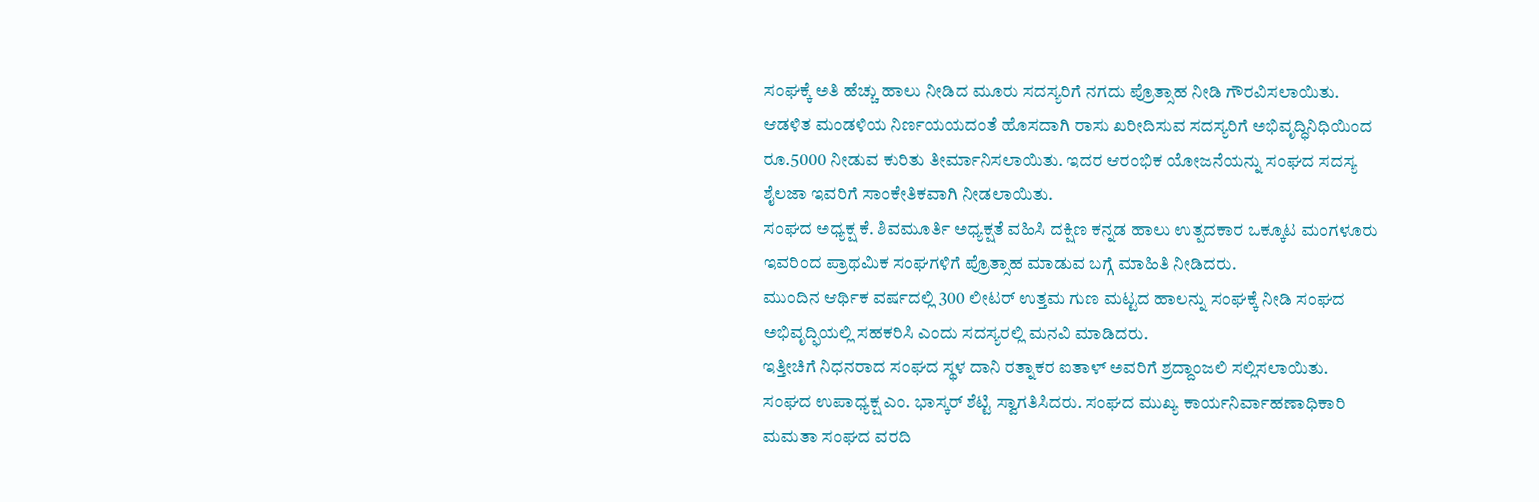ಸಂಘಕ್ಕೆ ಅತಿ ಹೆಚ್ಚು ಹಾಲು ನೀಡಿದ ಮೂರು ಸದಸ್ಯರಿಗೆ ನಗದು ಪ್ರೊತ್ಸಾಹ ನೀಡಿ ಗೌರವಿಸಲಾಯಿತು.
ಆಡಳಿತ ಮಂಡಳಿಯ ನಿರ್ಣಯಯದಂತೆ ಹೊಸದಾಗಿ ರಾಸು ಖರೀದಿಸುವ ಸದಸ್ಯರಿಗೆ ಅಭಿವೃದ್ಧಿನಿಧಿಯಿಂದ ರೂ.5000 ನೀಡುವ ಕುರಿತು ತೀರ್ಮಾನಿಸಲಾಯಿತು. ಇದರ ಆರಂಭಿಕ ಯೋಜನೆಯನ್ನು ಸಂಘದ ಸದಸ್ಯ ಶೈಲಜಾ ಇವರಿಗೆ ಸಾಂಕೇತಿಕವಾಗಿ ನೀಡಲಾಯಿತು.
ಸಂಘದ ಅಧ್ಯಕ್ಷ ಕೆ. ಶಿವಮೂರ್ತಿ ಅಧ್ಯಕ್ಷತೆ ವಹಿಸಿ ದಕ್ಷಿಣ ಕನ್ನಡ ಹಾಲು ಉತ್ಪದಕಾರ ಒಕ್ಕೂಟ ಮಂಗಳೂರು ಇವರಿಂದ ಪ್ರಾಥಮಿಕ ಸಂಘಗಳಿಗೆ ಪ್ರೊತ್ಸಾಹ ಮಾಡುವ ಬಗ್ಗೆ ಮಾಹಿತಿ ನೀಡಿದರು.
ಮುಂದಿನ ಆರ್ಥಿಕ ವರ್ಷದಲ್ಲಿ 300 ಲೀಟರ್ ಉತ್ತಮ ಗುಣ ಮಟ್ಟದ ಹಾಲನ್ನು ಸಂಘಕ್ಕೆ ನೀಡಿ ಸಂಘದ ಅಭಿವೃದ್ಫಿಯಲ್ಲಿ ಸಹಕರಿಸಿ ಎಂದು ಸದಸ್ಯರಲ್ಲಿ ಮನವಿ ಮಾಡಿದರು.
ಇತ್ತೀಚಿಗೆ ನಿಧನರಾದ ಸಂಘದ ಸ್ಥಳ ದಾನಿ ರತ್ನಾಕರ ಐತಾಳ್ ಅವರಿಗೆ ಶ್ರದ್ದಾಂಜಲಿ ಸಲ್ಲಿಸಲಾಯಿತು. ಸಂಘದ ಉಪಾಧ್ಯಕ್ಷ ಎಂ. ಭಾಸ್ಕರ್ ಶೆಟ್ಟಿ ಸ್ವಾಗತಿಸಿದರು. ಸಂಘದ ಮುಖ್ಯ ಕಾರ್ಯನಿರ್ವಾಹಣಾಧಿಕಾರಿ ಮಮತಾ ಸಂಘದ ವರದಿ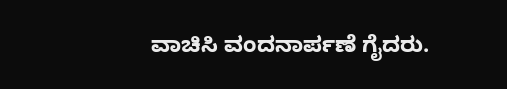ವಾಚಿಸಿ ವಂದನಾರ್ಪಣೆ ಗೈದರು.